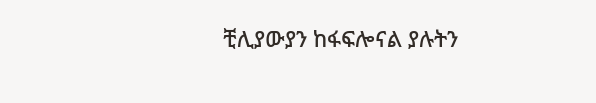ቺሊያውያን ከፋፍሎናል ያሉትን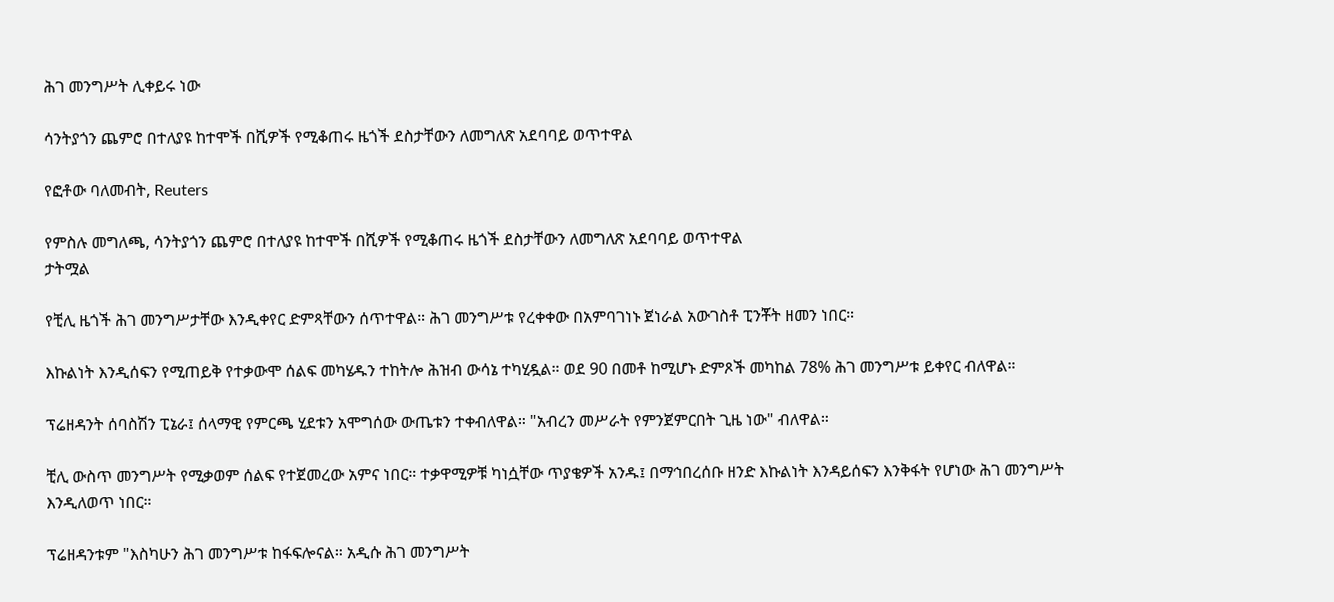ሕገ መንግሥት ሊቀይሩ ነው

ሳንትያጎን ጨምሮ በተለያዩ ከተሞች በሺዎች የሚቆጠሩ ዜጎች ደስታቸውን ለመግለጽ አደባባይ ወጥተዋል

የፎቶው ባለመብት, Reuters

የምስሉ መግለጫ, ሳንትያጎን ጨምሮ በተለያዩ ከተሞች በሺዎች የሚቆጠሩ ዜጎች ደስታቸውን ለመግለጽ አደባባይ ወጥተዋል
ታትሟል

የቺሊ ዜጎች ሕገ መንግሥታቸው እንዲቀየር ድምጻቸውን ሰጥተዋል። ሕገ መንግሥቱ የረቀቀው በአምባገነኑ ጀነራል አውገስቶ ፒንቾት ዘመን ነበር።

እኩልነት እንዲሰፍን የሚጠይቅ የተቃውሞ ሰልፍ መካሄዱን ተከትሎ ሕዝብ ውሳኔ ተካሂዷል። ወደ 90 በመቶ ከሚሆኑ ድምጾች መካከል 78% ሕገ መንግሥቱ ይቀየር ብለዋል።

ፕሬዘዳንት ሰባስሽን ፒኔራ፤ ሰላማዊ የምርጫ ሂደቱን አሞግሰው ውጤቱን ተቀብለዋል። "አብረን መሥራት የምንጀምርበት ጊዜ ነው" ብለዋል።

ቺሊ ውስጥ መንግሥት የሚቃወም ሰልፍ የተጀመረው አምና ነበር። ተቃዋሚዎቹ ካነሷቸው ጥያቄዎች አንዱ፤ በማኅበረሰቡ ዘንድ እኩልነት እንዳይሰፍን እንቅፋት የሆነው ሕገ መንግሥት እንዲለወጥ ነበር።

ፕሬዘዳንቱም "እስካሁን ሕገ መንግሥቱ ከፋፍሎናል። አዲሱ ሕገ መንግሥት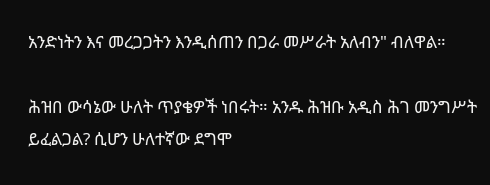አንድነትን እና መረጋጋትን እንዲሰጠን በጋራ መሥራት አለብን" ብለዋል።

ሕዝበ ውሳኔው ሁለት ጥያቄዎች ነበሩት። አንዱ ሕዝቡ አዲስ ሕገ መንግሥት ይፈልጋል? ሲሆን ሁለተኛው ደግሞ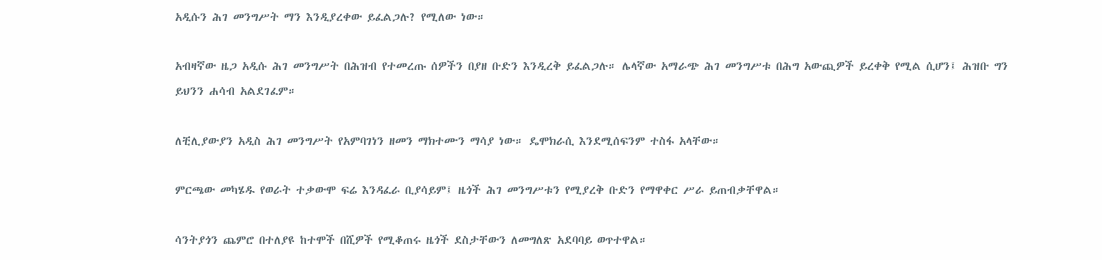አዲሱን ሕገ መንግሥት ማን እንዲያረቀው ይፈልጋሉ? የሚለው ነው።

አብዛኛው ዜጋ አዲሱ ሕገ መንግሥት በሕዝብ የተመረጡ ሰዎችን በያዘ ቡድን እንዲረቅ ይፈልጋሉ። ሌላኛው አማራጭ ሕገ መንግሥቱ በሕግ አውጪዎች ይረቀቅ የሚል ሲሆን፤ ሕዝቡ ግን ይህንን ሐሳብ አልደገፈም።

ለቺሊያውያን አዲስ ሕገ መንግሥት የአምባገነን ዘመን ማክተሙን ማሳያ ነው። ዴሞክራሲ እንደሚሰፍንም ተስፋ አላቸው።

ምርጫው መካሄዱ የወራት ተቃውሞ ፍሬ እንዳፈራ ቢያሳይም፤ ዜጎች ሕገ መንግሥቱን የሚያረቅ ቡድን የማዋቀር ሥራ ይጠብቃቸዋል።

ሳንትያጎን ጨምሮ በተለያዩ ከተሞች በሺዎች የሚቆጠሩ ዜጎች ደስታቸውን ለመግለጽ አደባባይ ወጥተዋል።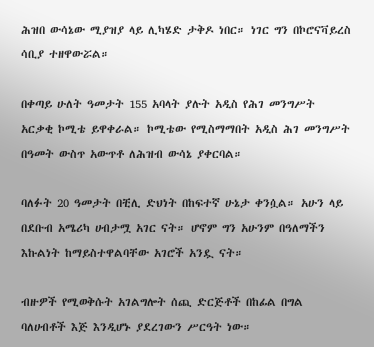ሕዝበ ውሳኔው ሚያዝያ ላይ ሊካሄድ ታቅዶ ነበር። ነገር ግን በኮሮናቫይረስ ሳቢያ ተዘዋውሯል።

በቀጣይ ሁለት ዓመታት 155 አባላት ያሉት አዲስ የሕገ መንግሥት አርቃቂ ኮሚቴ ይዋቀራል። ኮሚቴው የሚስማማበት አዲስ ሕገ መንግሥት በዓመት ውስጥ አውጥቶ ለሕዝብ ውሳኔ ያቀርባል።

ባለፉት 20 ዓመታት በቺሊ ድህነት በከፍተኛ ሁኔታ ቀንሷል። አሁን ላይ በደቡብ አሜሪካ ሀብታሟ አገር ናት። ሆኖም ግን አሁንም በዓለማችን እኩልነት ከማይስተዋልባቸው አገሮች አንዷ ናት።

ብዙዎች የሚወቅሱት አገልግሎት ሰጪ ድርጅቶች በከፊል በግል ባለሀብቶች እጅ እንዲሆኑ ያደረገውን ሥርዓት ነው።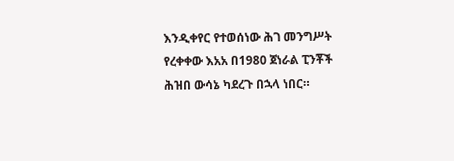እንዲቀየር የተወሰነው ሕገ መንግሥት የረቀቀው እአአ በ1980 ጀነራል ፒንቾች ሕዝበ ውሳኔ ካደረጉ በኋላ ነበር።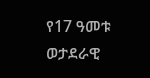የ17 ዓመቱ ወታደራዊ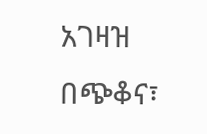አገዛዝ በጭቆና፣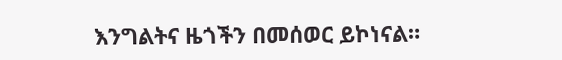እንግልትና ዜጎችን በመሰወር ይኮነናል።